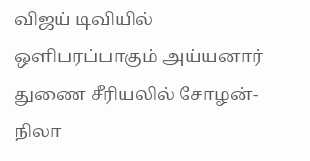விஜய் டிவியில் ஒளிபரப்பாகும் அய்யனார் துணை சீரியலில் சோழன்- நிலா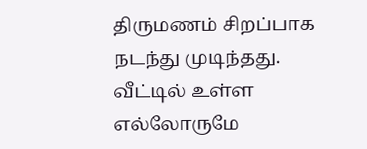திருமணம் சிறப்பாக நடந்து முடிந்தது. வீட்டில் உள்ள எல்லோருமே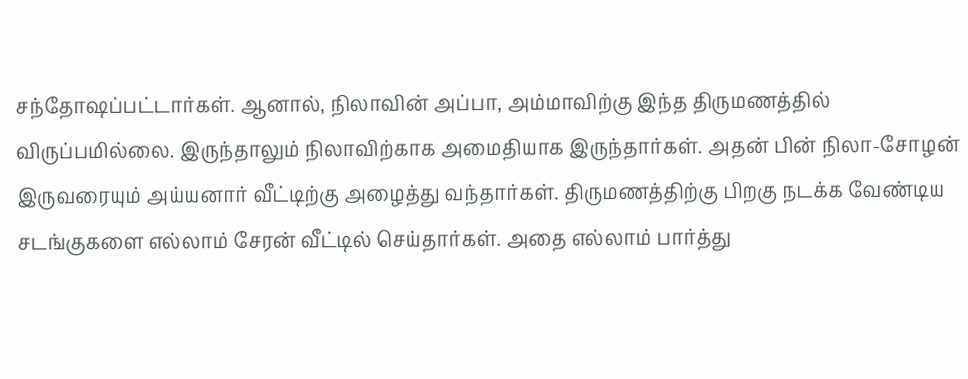சந்தோஷப்பட்டார்கள். ஆனால், நிலாவின் அப்பா, அம்மாவிற்கு இந்த திருமணத்தில் விருப்பமில்லை. இருந்தாலும் நிலாவிற்காக அமைதியாக இருந்தார்கள். அதன் பின் நிலா-சோழன் இருவரையும் அய்யனார் வீட்டிற்கு அழைத்து வந்தார்கள். திருமணத்திற்கு பிறகு நடக்க வேண்டிய சடங்குகளை எல்லாம் சேரன் வீட்டில் செய்தார்கள். அதை எல்லாம் பார்த்து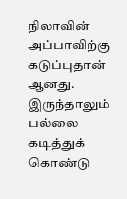நிலாவின் அப்பாவிற்கு கடுப்புதான் ஆனது. இருந்தாலும் பல்லை கடித்துக் கொண்டு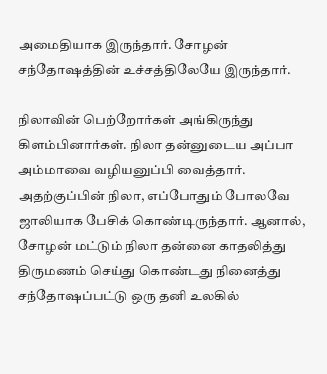அமைதியாக இருந்தார். சோழன் சந்தோஷத்தின் உச்சத்திலேயே இருந்தார்.

நிலாவின் பெற்றோர்கள் அங்கிருந்து கிளம்பினார்கள். நிலா தன்னுடைய அப்பா அம்மாவை வழியனுப்பி வைத்தார். அதற்குப்பின் நிலா, எப்போதும் போலவே ஜாலியாக பேசிக் கொண்டிருந்தார். ஆனால், சோழன் மட்டும் நிலா தன்னை காதலித்து திருமணம் செய்து கொண்டது நினைத்து சந்தோஷப்பட்டு ஒரு தனி உலகில்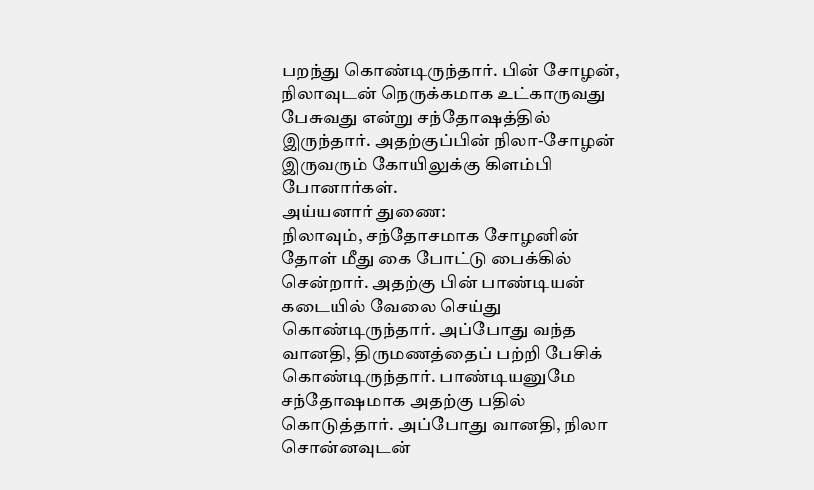பறந்து கொண்டிருந்தார். பின் சோழன், நிலாவுடன் நெருக்கமாக உட்காருவது பேசுவது என்று சந்தோஷத்தில் இருந்தார். அதற்குப்பின் நிலா-சோழன் இருவரும் கோயிலுக்கு கிளம்பி போனார்கள்.
அய்யனார் துணை:
நிலாவும், சந்தோசமாக சோழனின் தோள் மீது கை போட்டு பைக்கில் சென்றார். அதற்கு பின் பாண்டியன் கடையில் வேலை செய்து கொண்டிருந்தார். அப்போது வந்த வானதி, திருமணத்தைப் பற்றி பேசிக் கொண்டிருந்தார். பாண்டியனுமே சந்தோஷமாக அதற்கு பதில் கொடுத்தார். அப்போது வானதி, நிலா சொன்னவுடன்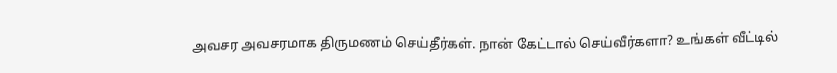அவசர அவசரமாக திருமணம் செய்தீர்கள். நான் கேட்டால் செய்வீர்களா? உங்கள் வீட்டில்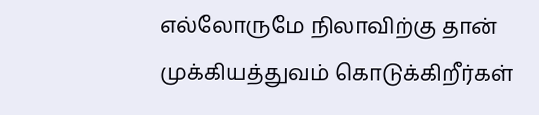எல்லோருமே நிலாவிற்கு தான் முக்கியத்துவம் கொடுக்கிறீர்கள்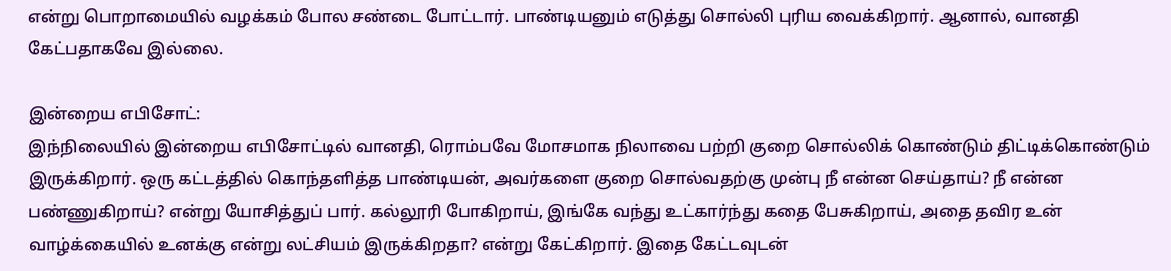என்று பொறாமையில் வழக்கம் போல சண்டை போட்டார். பாண்டியனும் எடுத்து சொல்லி புரிய வைக்கிறார். ஆனால், வானதி கேட்பதாகவே இல்லை.

இன்றைய எபிசோட்:
இந்நிலையில் இன்றைய எபிசோட்டில் வானதி, ரொம்பவே மோசமாக நிலாவை பற்றி குறை சொல்லிக் கொண்டும் திட்டிக்கொண்டும் இருக்கிறார். ஒரு கட்டத்தில் கொந்தளித்த பாண்டியன், அவர்களை குறை சொல்வதற்கு முன்பு நீ என்ன செய்தாய்? நீ என்ன பண்ணுகிறாய்? என்று யோசித்துப் பார். கல்லூரி போகிறாய், இங்கே வந்து உட்கார்ந்து கதை பேசுகிறாய், அதை தவிர உன் வாழ்க்கையில் உனக்கு என்று லட்சியம் இருக்கிறதா? என்று கேட்கிறார். இதை கேட்டவுடன்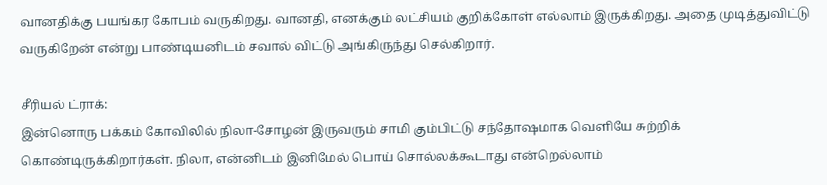வானதிக்கு பயங்கர கோபம் வருகிறது. வானதி, எனக்கும் லட்சியம் குறிக்கோள் எல்லாம் இருக்கிறது. அதை முடித்துவிட்டு வருகிறேன் என்று பாண்டியனிடம் சவால் விட்டு அங்கிருந்து செல்கிறார்.

சீரியல் ட்ராக்:
இன்னொரு பக்கம் கோவிலில் நிலா-சோழன் இருவரும் சாமி கும்பிட்டு சந்தோஷமாக வெளியே சுற்றிக் கொண்டிருக்கிறார்கள். நிலா, என்னிடம் இனிமேல் பொய் சொல்லக்கூடாது என்றெல்லாம்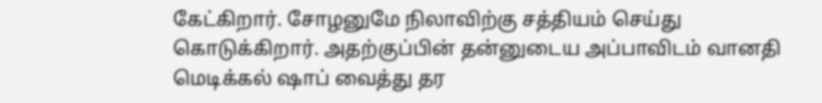கேட்கிறார். சோழனுமே நிலாவிற்கு சத்தியம் செய்து கொடுக்கிறார். அதற்குப்பின் தன்னுடைய அப்பாவிடம் வானதி மெடிக்கல் ஷாப் வைத்து தர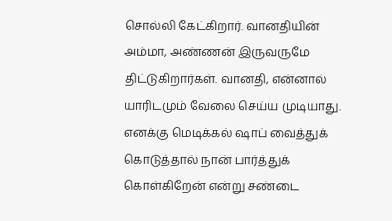சொல்லி கேட்கிறார். வானதியின் அம்மா, அண்ணன் இருவருமே திட்டுகிறார்கள். வானதி, என்னால் யாரிடமும் வேலை செய்ய முடியாது. எனக்கு மெடிக்கல் ஷாப் வைத்துக் கொடுத்தால் நான் பார்த்துக் கொள்கிறேன் என்று சண்டை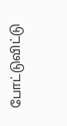போட்டுவிட்டு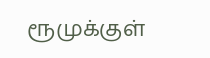ரூமுக்குள்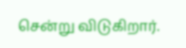சென்று விடுகிறார்.